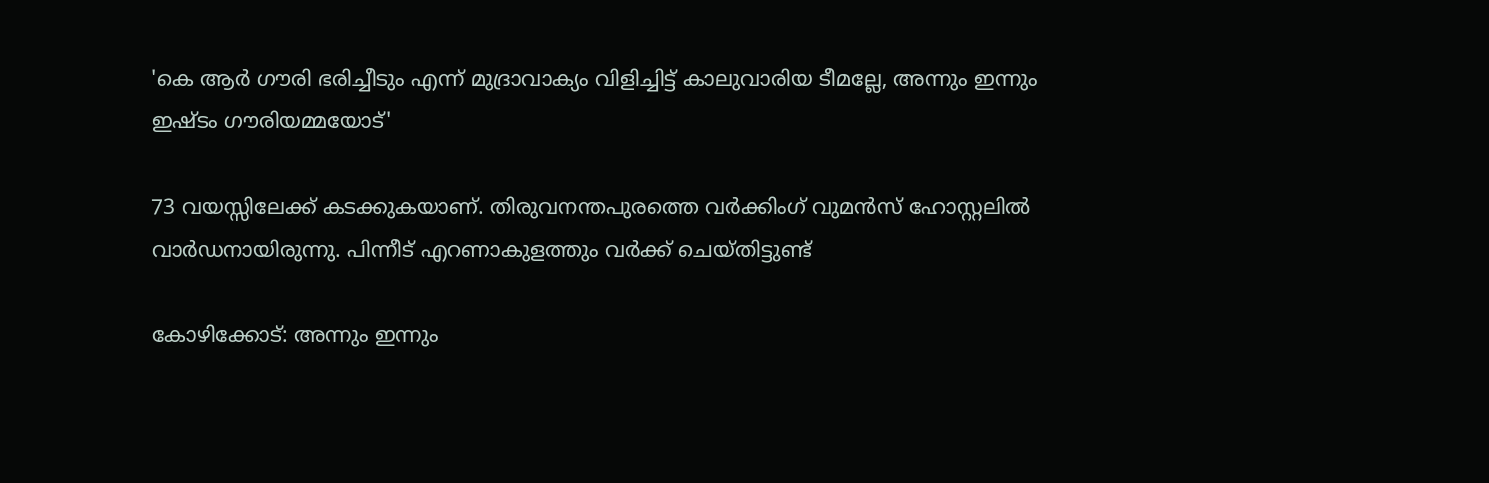'കെ ആര്‍ ഗൗരി ഭരിച്ചീടും എന്ന് മുദ്രാവാക്യം വിളിച്ചിട്ട് കാലുവാരിയ ടീമല്ലേ, അന്നും ഇന്നും ഇഷ്ടം ഗൗരിയമ്മയോട്'

73 വയസ്സിലേക്ക് കടക്കുകയാണ്. തിരുവനന്തപുരത്തെ വര്‍ക്കിംഗ് വുമന്‍സ് ഹോസ്റ്റലില്‍ വാര്‍ഡനായിരുന്നു. പിന്നീട് എറണാകുളത്തും വര്‍ക്ക് ചെയ്തിട്ടുണ്ട്

കോഴിക്കോട്: അന്നും ഇന്നും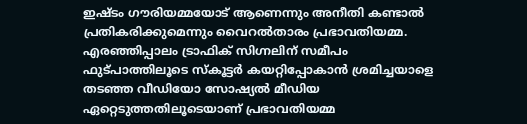ഇഷ്ടം ഗൗരിയമ്മയോട് ആണെന്നും അനീതി കണ്ടാല്‍ പ്രതികരിക്കുമെന്നും വൈറല്‍താരം പ്രഭാവതിയമ്മ. എരഞ്ഞിപ്പാലം ട്രാഫിക് സിഗ്നലിന് സമീപം ഫുട്പാത്തിലൂടെ സ്‌കൂട്ടര്‍ കയറ്റിപ്പോകാന്‍ ശ്രമിച്ചയാളെ തടഞ്ഞ വീഡിയോ സോഷ്യല്‍ മീഡിയ ഏറ്റെടുത്തതിലൂടെയാണ് പ്രഭാവതിയമ്മ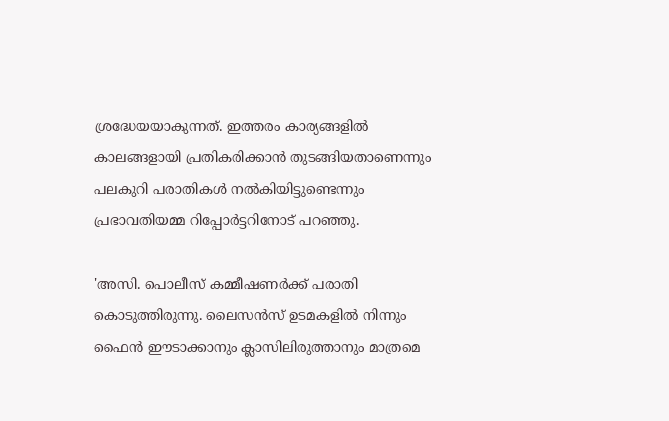ശ്രദ്ധേയയാകുന്നത്. ഇത്തരം കാര്യങ്ങളില്‍ കാലങ്ങളായി പ്രതികരിക്കാന്‍ തുടങ്ങിയതാണെന്നും പലകുറി പരാതികള്‍ നല്‍കിയിട്ടുണ്ടെന്നും പ്രഭാവതിയമ്മ റിപ്പോര്‍ട്ടറിനോട് പറഞ്ഞു.

'അസി. പൊലീസ് കമ്മീഷണര്‍ക്ക് പരാതി കൊടുത്തിരുന്നു. ലൈസന്‍സ് ഉടമകളില്‍ നിന്നും ഫൈന്‍ ഈടാക്കാനും ക്ലാസിലിരുത്താനും മാത്രമെ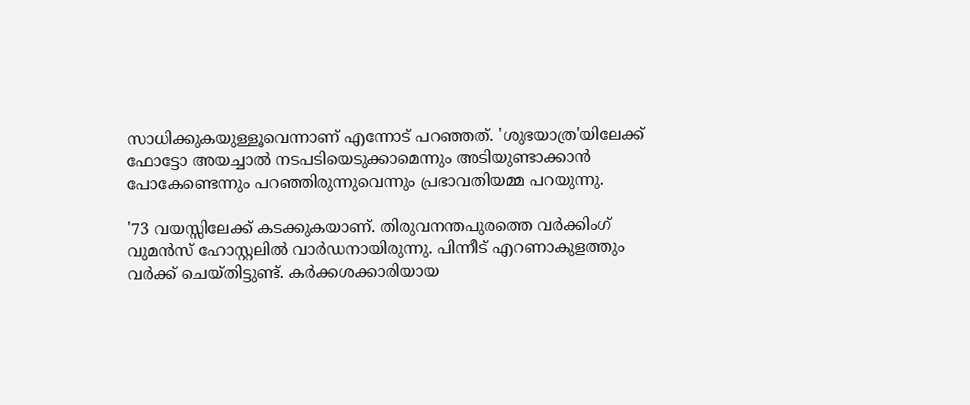സാധിക്കുകയുള്ളൂവെന്നാണ് എന്നോട് പറഞ്ഞത്. 'ശുഭയാത്ര'യിലേക്ക് ഫോട്ടോ അയച്ചാല്‍ നടപടിയെടുക്കാമെന്നും അടിയുണ്ടാക്കാന്‍ പോകേണ്ടെന്നും പറഞ്ഞിരുന്നുവെന്നും പ്രഭാവതിയമ്മ പറയുന്നു.

'73 വയസ്സിലേക്ക് കടക്കുകയാണ്. തിരുവനന്തപുരത്തെ വര്‍ക്കിംഗ് വുമന്‍സ് ഹോസ്റ്റലില്‍ വാര്‍ഡനായിരുന്നു. പിന്നീട് എറണാകുളത്തും വര്‍ക്ക് ചെയ്തിട്ടുണ്ട്. കര്‍ക്കശക്കാരിയായ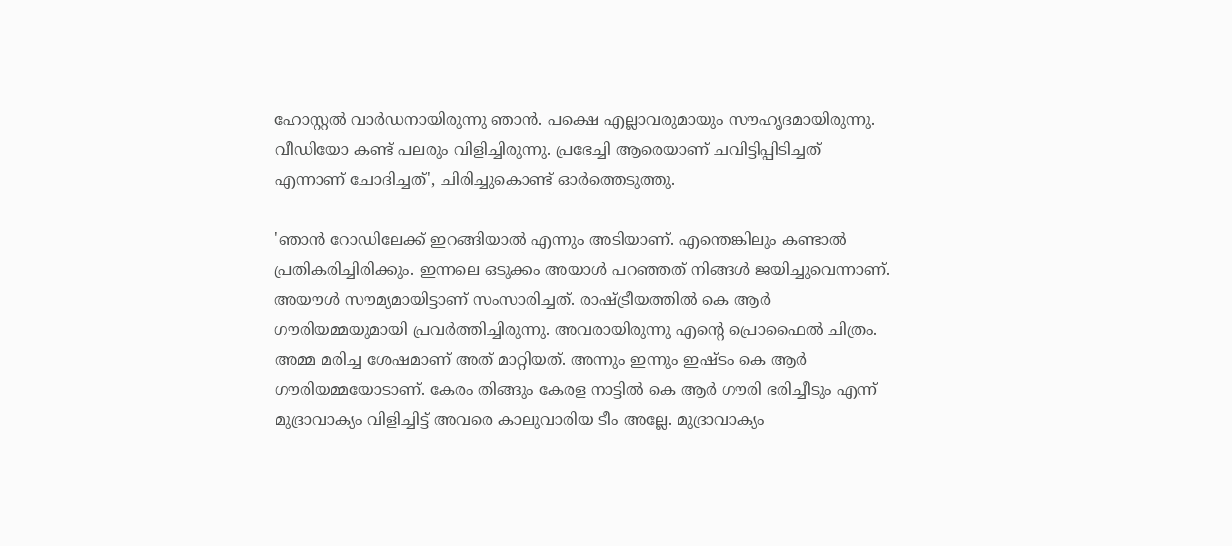ഹോസ്റ്റല്‍ വാര്‍ഡനായിരുന്നു ഞാന്‍. പക്ഷെ എല്ലാവരുമായും സൗഹൃദമായിരുന്നു. വീഡിയോ കണ്ട് പലരും വിളിച്ചിരുന്നു. പ്രഭേച്ചി ആരെയാണ് ചവിട്ടിപ്പിടിച്ചത് എന്നാണ് ചോദിച്ചത്', ചിരിച്ചുകൊണ്ട് ഓര്‍ത്തെടുത്തു.

'ഞാന്‍ റോഡിലേക്ക് ഇറങ്ങിയാല്‍ എന്നും അടിയാണ്. എന്തെങ്കിലും കണ്ടാല്‍ പ്രതികരിച്ചിരിക്കും. ഇന്നലെ ഒടുക്കം അയാള്‍ പറഞ്ഞത് നിങ്ങള്‍ ജയിച്ചുവെന്നാണ്. അയൗള്‍ സൗമ്യമായിട്ടാണ് സംസാരിച്ചത്. രാഷ്ട്രീയത്തില്‍ കെ ആര്‍ ഗൗരിയമ്മയുമായി പ്രവര്‍ത്തിച്ചിരുന്നു. അവരായിരുന്നു എന്റെ പ്രൊഫൈല്‍ ചിത്രം. അമ്മ മരിച്ച ശേഷമാണ് അത് മാറ്റിയത്. അന്നും ഇന്നും ഇഷ്ടം കെ ആര്‍ ഗൗരിയമ്മയോടാണ്. കേരം തിങ്ങും കേരള നാട്ടില്‍ കെ ആര്‍ ഗൗരി ഭരിച്ചീടും എന്ന് മുദ്രാവാക്യം വിളിച്ചിട്ട് അവരെ കാലുവാരിയ ടീം അല്ലേ. മുദ്രാവാക്യം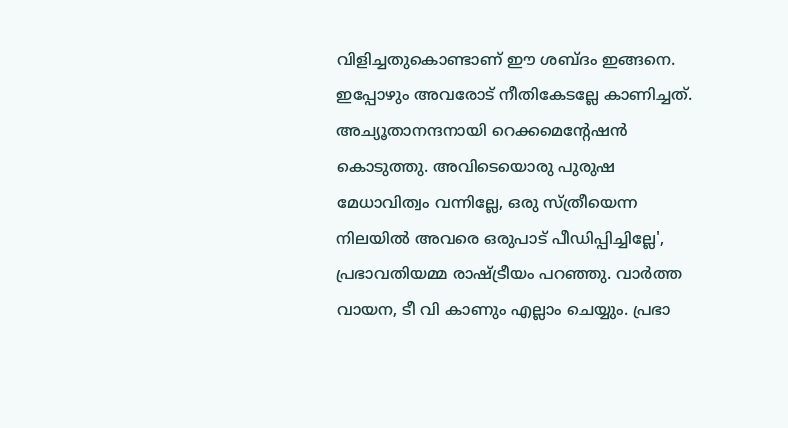വിളിച്ചതുകൊണ്ടാണ് ഈ ശബ്ദം ഇങ്ങനെ. ഇപ്പോഴും അവരോട് നീതികേടല്ലേ കാണിച്ചത്. അച്യൂതാനന്ദനായി റെക്കമെന്റേഷന്‍ കൊടുത്തു. അവിടെയൊരു പുരുഷ മേധാവിത്വം വന്നില്ലേ, ഒരു സ്ത്രീയെന്ന നിലയില്‍ അവരെ ഒരുപാട് പീഡിപ്പിച്ചില്ലേ', പ്രഭാവതിയമ്മ രാഷ്ട്രീയം പറഞ്ഞു. വാര്‍ത്ത വായന, ടീ വി കാണും എല്ലാം ചെയ്യും. പ്രഭാ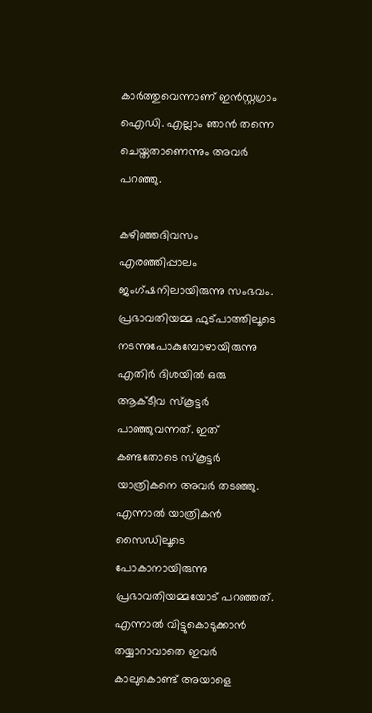കാര്‍ത്തുവെന്നാണ് ഇന്‍സ്റ്റഗ്രാം ഐഡി. എല്ലാം ഞാന്‍ തന്നെ ചെയ്തതാണെന്നും അവര്‍ പറഞ്ഞു.

കഴിഞ്ഞദിവസം എരഞ്ഞിപ്പാലം ജംഗ്ഷനിലായിരുന്നു സംഭവം. പ്രഭാവതിയമ്മ ഫുട്പാത്തിലൂടെ നടന്നുപോകുമ്പോഴായിരുന്നു എതിര്‍ ദിശയില്‍ ഒരു ആക്ടീവ സ്‌കൂട്ടര്‍ പാഞ്ഞുവന്നത്. ഇത് കണ്ടതോടെ സ്‌കൂട്ടര്‍ യാത്രികനെ അവര്‍ തടഞ്ഞു. എന്നാല്‍ യാത്രികന്‍ സൈഡിലൂടെ പോകാനായിരുന്നു പ്രഭാവതിയമ്മയോട് പറഞ്ഞത്. എന്നാല്‍ വിട്ടുകൊടുക്കാന്‍ തയ്യാറാവാതെ ഇവര്‍ കാലുകൊണ്ട് അയാളെ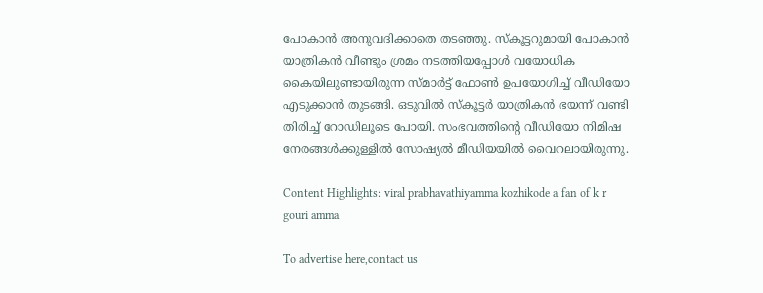പോകാന്‍ അനുവദിക്കാതെ തടഞ്ഞു. സ്‌കൂട്ടറുമായി പോകാന്‍ യാത്രികന്‍ വീണ്ടും ശ്രമം നടത്തിയപ്പോള്‍ വയോധിക കൈയിലുണ്ടായിരുന്ന സ്മാര്‍ട്ട് ഫോണ്‍ ഉപയോഗിച്ച് വീഡിയോ എടുക്കാന്‍ തുടങ്ങി. ഒടുവില്‍ സ്‌കൂട്ടര്‍ യാത്രികന്‍ ഭയന്ന് വണ്ടി തിരിച്ച് റോഡിലൂടെ പോയി. സംഭവത്തിന്റെ വീഡിയോ നിമിഷ നേരങ്ങള്‍ക്കുള്ളില്‍ സോഷ്യല്‍ മീഡിയയില്‍ വൈറലായിരുന്നു.

Content Highlights: viral prabhavathiyamma kozhikode a fan of k r gouri amma

To advertise here,contact us